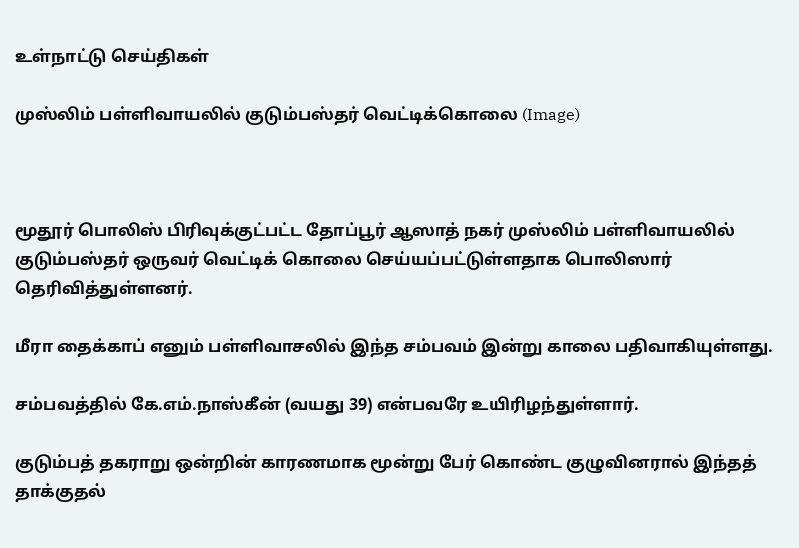உள்நாட்டு செய்திகள்

முஸ்லிம் பள்ளிவாயலில் குடும்பஸ்தர் வெட்டிக்கொலை (Image)



மூதூர் பொலிஸ் பிரிவுக்குட்பட்ட தோப்பூர் ஆஸாத் நகர் முஸ்லிம் பள்ளிவாயலில் குடும்பஸ்தர் ஒருவர் வெட்டிக் கொலை செய்யப்பட்டுள்ளதாக பொலிஸார் தெரிவித்துள்ளனர்.

மீரா தைக்காப் எனும் பள்ளிவாசலில் இந்த சம்பவம் இன்று காலை பதிவாகியுள்ளது.

சம்பவத்தில் கே.எம்.நாஸ்கீன் (வயது 39) என்பவரே உயிரிழந்துள்ளார்.

குடும்பத் தகராறு ஒன்றின் காரணமாக மூன்று பேர் கொண்ட குழுவினரால் இந்தத் தாக்குதல்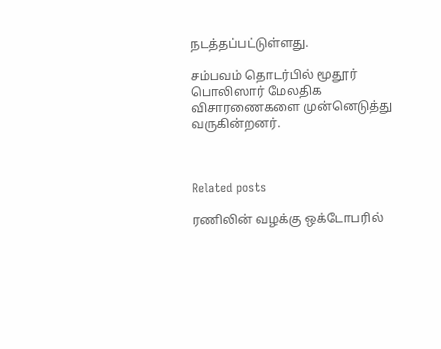நடத்தப்பட்டுள்ளது.

சம்பவம் தொடர்பில் மூதூர் பொலிஸார் மேலதிக விசாரணைகளை முன்னெடுத்து வருகின்றனர்.



Related posts

ரணிலின் வழக்கு ஒக்டோபரில்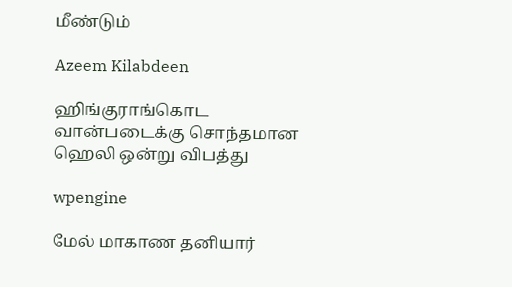மீண்டும்

Azeem Kilabdeen

ஹிங்குராங்கொட வான்படைக்கு சொந்தமான ஹெலி ஒன்று விபத்து

wpengine

மேல் மாகாண தனியார்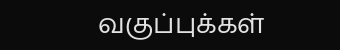வகுப்புக்கள்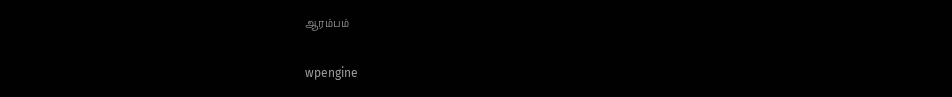ஆரம்பம்

wpengine